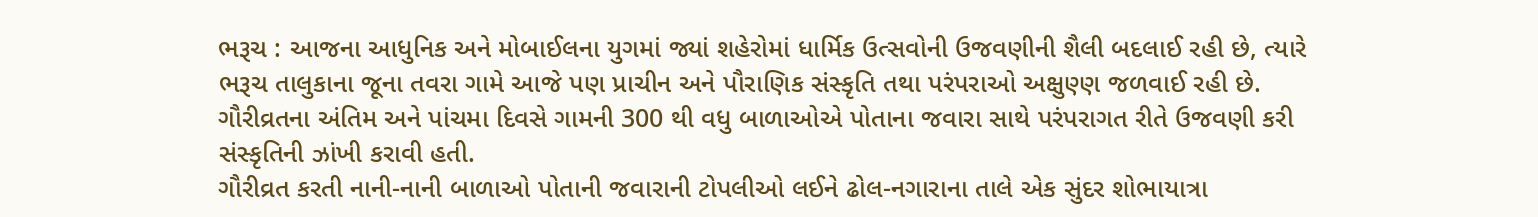ભરૂચ : આજના આધુનિક અને મોબાઈલના યુગમાં જ્યાં શહેરોમાં ધાર્મિક ઉત્સવોની ઉજવણીની શૈલી બદલાઈ રહી છે, ત્યારે ભરૂચ તાલુકાના જૂના તવરા ગામે આજે પણ પ્રાચીન અને પૌરાણિક સંસ્કૃતિ તથા પરંપરાઓ અક્ષુણ્ણ જળવાઈ રહી છે. ગૌરીવ્રતના અંતિમ અને પાંચમા દિવસે ગામની 300 થી વધુ બાળાઓએ પોતાના જવારા સાથે પરંપરાગત રીતે ઉજવણી કરી સંસ્કૃતિની ઝાંખી કરાવી હતી.
ગૌરીવ્રત કરતી નાની-નાની બાળાઓ પોતાની જવારાની ટોપલીઓ લઈને ઢોલ-નગારાના તાલે એક સુંદર શોભાયાત્રા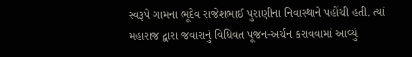સ્વરૂપે ગામના ભૂદેવ રાજેશભાઈ પુરાણીના નિવાસ્થાને પહોંચી હતી. ત્યાં મહારાજ દ્વારા જવારાનું વિધિવત પૂજન-અર્ચન કરાવવામાં આવ્યું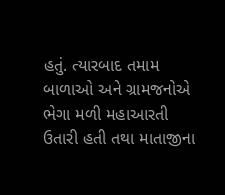હતું. ત્યારબાદ તમામ બાળાઓ અને ગ્રામજનોએ ભેગા મળી મહાઆરતી ઉતારી હતી તથા માતાજીના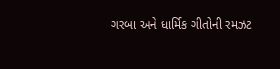ગરબા અને ધાર્મિક ગીતોની રમઝટ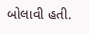બોલાવી હતી.